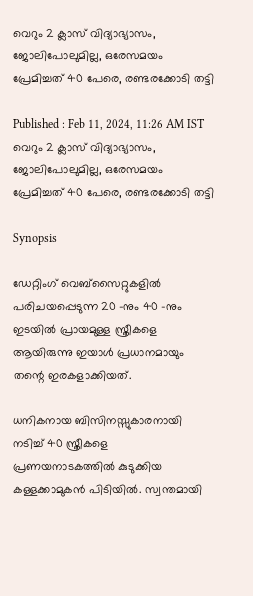വെറും 2 ക്ലാസ് വിദ്യാഭ്യാസം, ജോലിപോലുമില്ല, ഒരേസമയം പ്രേമിച്ചത് 40 പേരെ, രണ്ടരക്കോടി തട്ടി

Published : Feb 11, 2024, 11:26 AM IST
വെറും 2 ക്ലാസ് വിദ്യാഭ്യാസം, ജോലിപോലുമില്ല, ഒരേസമയം പ്രേമിച്ചത് 40 പേരെ, രണ്ടരക്കോടി തട്ടി

Synopsis

ഡേറ്റിംഗ് വെബ്‌സൈറ്റുകളിൽ പരിചയപ്പെടുന്ന 20 -നും 40 -നും ഇടയിൽ പ്രായമുള്ള സ്ത്രീകളെ ആയിരുന്നു ഇയാൾ പ്രധാനമായും തന്റെ ഇരകളാക്കിയത്.

ധനികനായ ബിസിനസ്സുകാരനായി നടിച്ച് 40 സ്ത്രീകളെ പ്രണയനാടകത്തിൽ കുടുക്കിയ കള്ളക്കാമുകൻ പിടിയിൽ. സ്വന്തമായി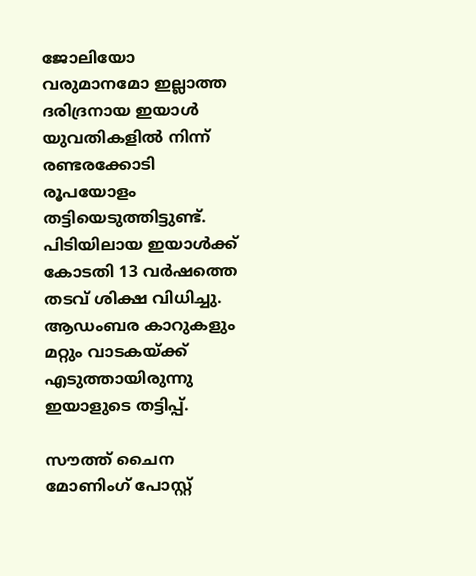ജോലിയോ വരുമാനമോ ഇല്ലാത്ത ദരിദ്രനായ ഇയാൾ യുവതികളിൽ നിന്ന് രണ്ടരക്കോടി രൂപയോളം തട്ടിയെടുത്തിട്ടുണ്ട്. പിടിയിലായ ഇയാൾക്ക് കോടതി 13 വർഷത്തെ തടവ് ശിക്ഷ വിധിച്ചു. ആഡംബര കാറുകളും മറ്റും വാടകയ്ക്ക് എടുത്തായിരുന്നു ഇയാളുടെ തട്ടിപ്പ്.

സൗത്ത് ചൈന മോണിംഗ് പോസ്റ്റ്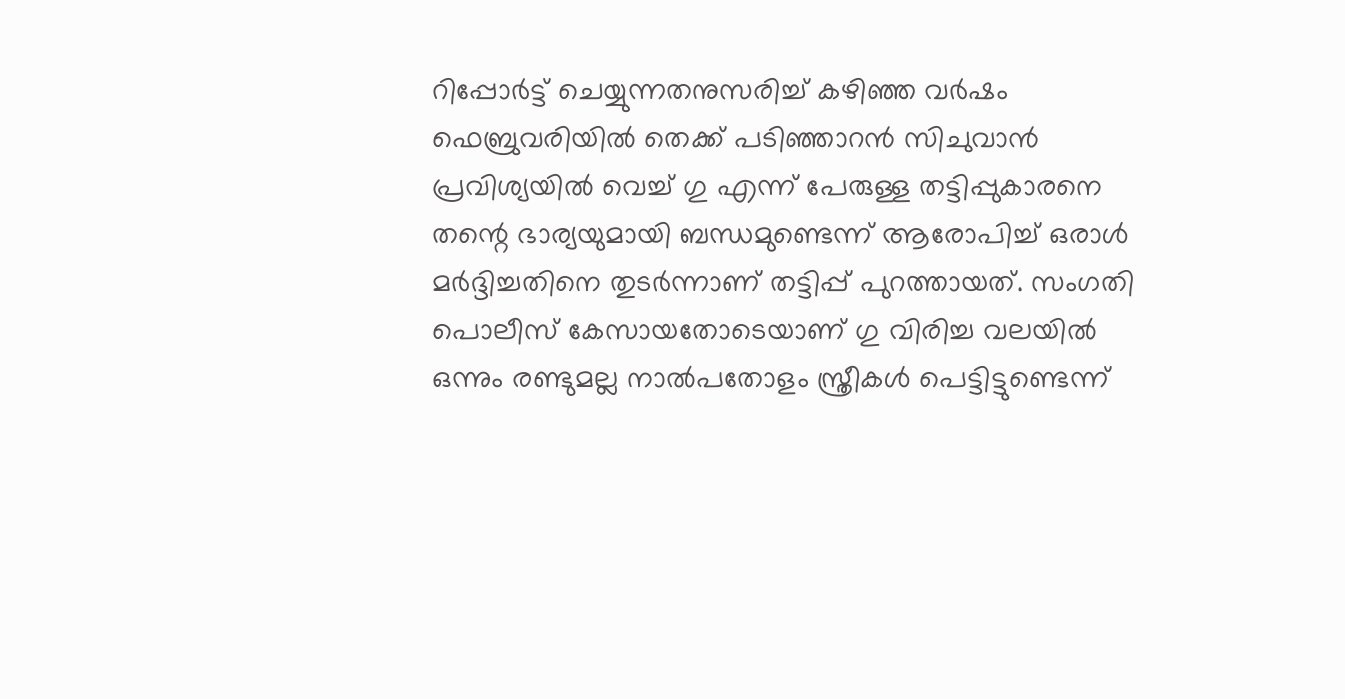റിപ്പോർട്ട് ചെയ്യുന്നതനുസരിച്ച് കഴിഞ്ഞ വർഷം ഫെബ്രുവരിയിൽ തെക്ക് പടിഞ്ഞാറൻ സിചുവാൻ പ്രവിശ്യയിൽ വെച്ച് ഗു എന്ന് പേരുള്ള തട്ടിപ്പുകാരനെ തന്റെ ഭാര്യയുമായി ബന്ധമുണ്ടെന്ന് ആരോപിച്ച് ഒരാൾ മർദ്ദിച്ചതിനെ തുടർന്നാണ് തട്ടിപ്പ് പുറത്തായത്. സംഗതി പൊലീസ് കേസായതോടെയാണ് ഗു വിരിച്ച വലയിൽ ഒന്നും രണ്ടുമല്ല നാൽപതോളം സ്ത്രീകൾ പെട്ടിട്ടുണ്ടെന്ന്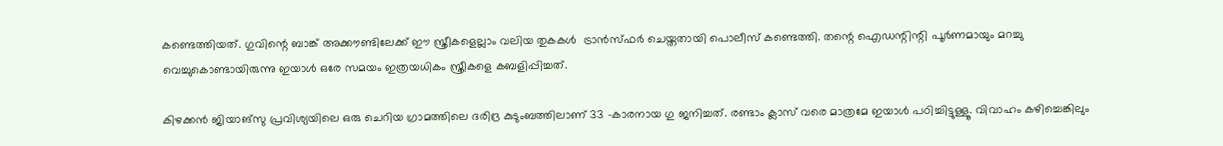കണ്ടെത്തിയത്. ഗുവിന്റെ ബാങ്ക് അക്കൗണ്ടിലേക്ക് ഈ സ്ത്രീകളെല്ലാം വലിയ തുകകൾ  ട്രാൻസ്ഫർ ചെയ്തതായി പൊലീസ് കണ്ടെത്തി. തന്റെ ഐഡന്റിന്റി പൂർണമായും മറച്ചു വെച്ചുകൊണ്ടായിരുന്നു ഇയാൾ ഒരേ സമയം ഇത്രയധികം സ്ത്രീകളെ കബളിപ്പിച്ചത്.

കിഴക്കൻ ജിയാങ്‌സു പ്രവിശ്യയിലെ ഒരു ചെറിയ ഗ്രാമത്തിലെ ദരിദ്ര കുടുംബത്തിലാണ് 33 -കാരനായ ഗു ജനിച്ചത്. രണ്ടാം ക്ലാസ് വരെ മാത്രമേ ഇയാൾ പഠിച്ചിട്ടുള്ളൂ. വിവാഹം കഴിച്ചെങ്കിലും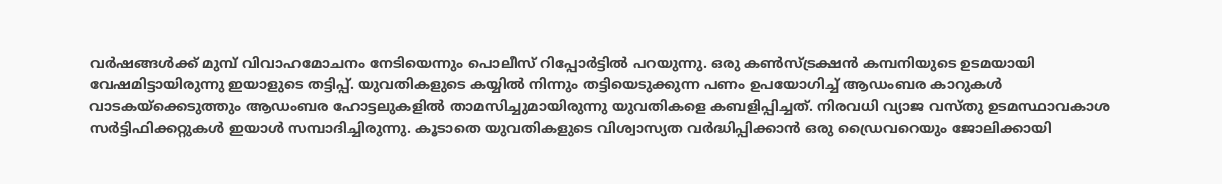വർഷങ്ങൾക്ക് മുമ്പ് വിവാഹമോചനം നേടിയെന്നും പൊലീസ് റിപ്പോർട്ടിൽ പറയുന്നു. ഒരു കൺസ്ട്രക്ഷൻ കമ്പനിയുടെ ഉടമയായി വേഷമിട്ടായിരുന്നു ഇയാളുടെ തട്ടിപ്പ്. യുവതികളുടെ കയ്യിൽ നിന്നും തട്ടിയെടുക്കുന്ന പണം ഉപയോഗിച്ച് ആഡംബര കാറുകൾ വാടകയ്‌ക്കെടുത്തും ആഡംബര ഹോട്ടലുകളിൽ താമസിച്ചുമായിരുന്നു യുവതികളെ കബളിപ്പിച്ചത്. നിരവധി വ്യാജ വസ്തു ഉടമസ്ഥാവകാശ സർട്ടിഫിക്കറ്റുകൾ ഇയാൾ സമ്പാദിച്ചിരുന്നു. കൂടാതെ യുവതികളുടെ വിശ്വാസ്യത വർദ്ധിപ്പിക്കാൻ ഒരു ഡ്രൈവറെയും ജോലിക്കായി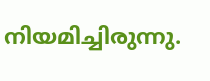നിയമിച്ചിരുന്നു.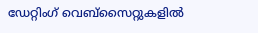ഡേറ്റിംഗ് വെബ്‌സൈറ്റുകളിൽ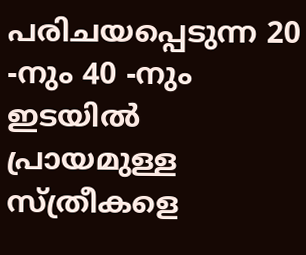പരിചയപ്പെടുന്ന 20 -നും 40 -നും ഇടയിൽ പ്രായമുള്ള സ്ത്രീകളെ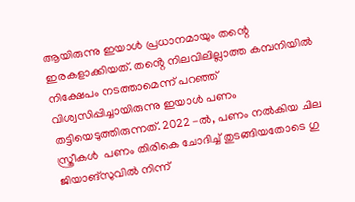ആയിരുന്നു ഇയാൾ പ്രധാനമായും തന്റെ ഇരകളാക്കിയത്. തൻ്റെ നിലവിലില്ലാത്ത കമ്പനിയിൽ നിക്ഷേപം നടത്താമെന്ന് പറഞ്ഞ് വിശ്വസിപ്പിച്ചായിരുന്നു ഇയാൾ പണം തട്ടിയെടുത്തിരുന്നത്. 2022 -ൽ, പണം നൽകിയ ചില സ്ത്രീകൾ  പണം തിരികെ ചോദിച്ച് തുടങ്ങിയതോടെ ഗു ജിയാങ്‌സുവിൽ നിന്ന്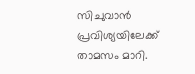സിചുവാൻ പ്രവിശ്യയിലേക്ക് താമസം മാറി.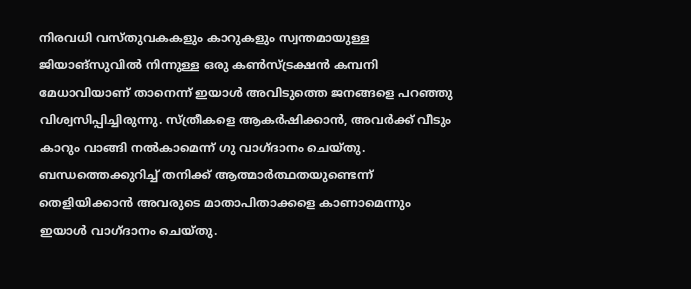നിരവധി വസ്തുവകകളും കാറുകളും സ്വന്തമായുള്ള ജിയാങ്‌സുവിൽ നിന്നുള്ള ഒരു കൺസ്ട്രക്ഷൻ കമ്പനി മേധാവിയാണ് താനെന്ന് ഇയാൾ അവിടുത്തെ ജനങ്ങളെ പറഞ്ഞു വിശ്വസിപ്പിച്ചിരുന്നു. സ്ത്രീകളെ ആകർഷിക്കാൻ, അവർക്ക് വീടും കാറും വാങ്ങി നൽകാമെന്ന് ഗു വാഗ്ദാനം ചെയ്തു. ബന്ധത്തെക്കുറിച്ച് തനിക്ക് ആത്മാർത്ഥതയുണ്ടെന്ന് തെളിയിക്കാൻ അവരുടെ മാതാപിതാക്കളെ കാണാമെന്നും ഇയാൾ വാഗ്ദാനം ചെയ്തു.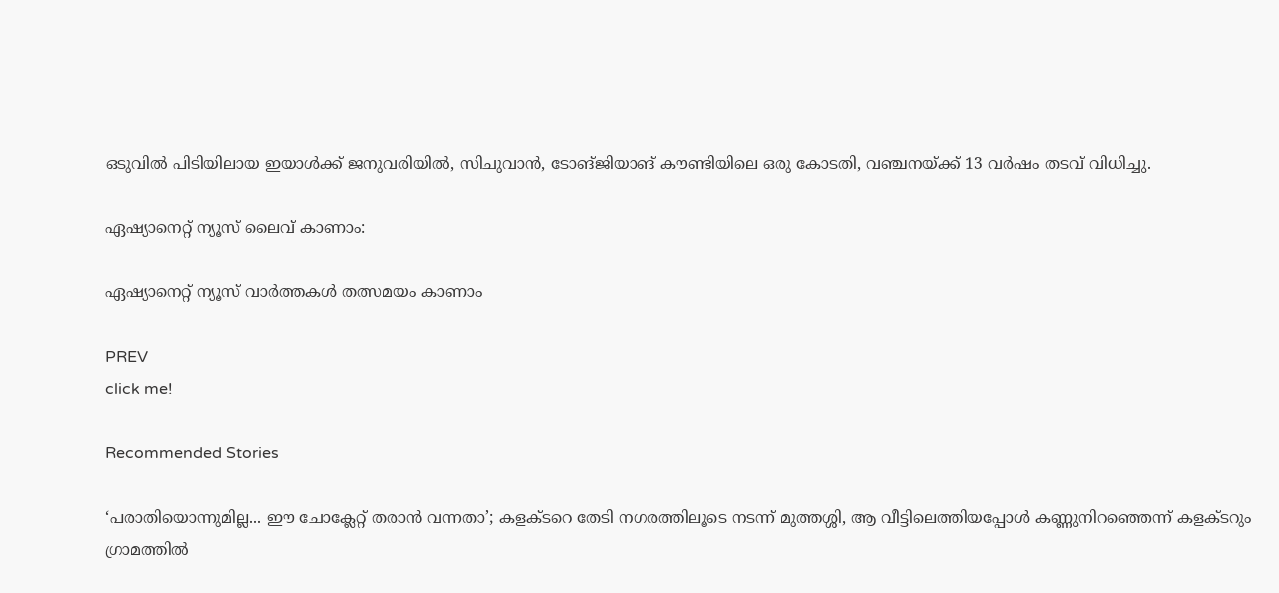ഒടുവിൽ പിടിയിലായ ഇയാൾക്ക് ജനുവരിയിൽ, സിചുവാൻ, ടോങ്ജിയാങ് കൗണ്ടിയിലെ ഒരു കോടതി, വഞ്ചനയ്ക്ക് 13 വർഷം തടവ് വിധിച്ചു.

ഏഷ്യാനെറ്റ് ന്യൂസ് ലൈവ് കാണാം:

ഏഷ്യാനെറ്റ് ന്യൂസ് വാർത്തകൾ തത്സമയം കാണാം

PREV
click me!

Recommended Stories

‘പരാതിയൊന്നുമില്ല... ഈ ചോക്ലേറ്റ് തരാൻ വന്നതാ’; കളക്ടറെ തേടി നഗരത്തിലൂടെ നടന്ന് മുത്തശ്ശി, ആ വീട്ടിലെത്തിയപ്പോൾ കണ്ണുനിറഞ്ഞെന്ന് കളക്ടറും
ഗ്രാമത്തിൽ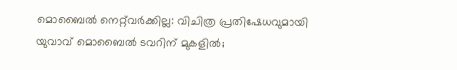മൊബൈൽ നെറ്റ്‌വർക്കില്ല: വിചിത്ര പ്രതിഷേധവുമായി യുവാവ് മൊബൈൽ ടവറിന് മുകളിൽ;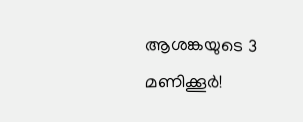ആശങ്കയുടെ 3 മണിക്കൂർ!